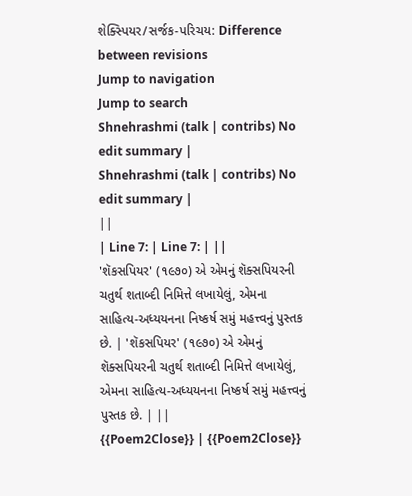શેક્સ્પિયર/સર્જક-પરિચય: Difference between revisions
Jump to navigation
Jump to search
Shnehrashmi (talk | contribs) No edit summary |
Shnehrashmi (talk | contribs) No edit summary |
||
| Line 7: | Line 7: | ||
'શૅકસપિયર' (૧૯૭૦) એ એમનું શૅક્સપિયરની ચતુર્થ શતાબ્દી નિમિત્તે લખાયેલું, એમના સાહિત્ય-અધ્યયનના નિષ્કર્ષ સમું મહત્ત્વનું પુસ્તક છે. | 'શૅકસપિયર' (૧૯૭૦) એ એમનું શૅક્સપિયરની ચતુર્થ શતાબ્દી નિમિત્તે લખાયેલું, એમના સાહિત્ય-અધ્યયનના નિષ્કર્ષ સમું મહત્ત્વનું પુસ્તક છે. | ||
{{Poem2Close}} | {{Poem2Close}}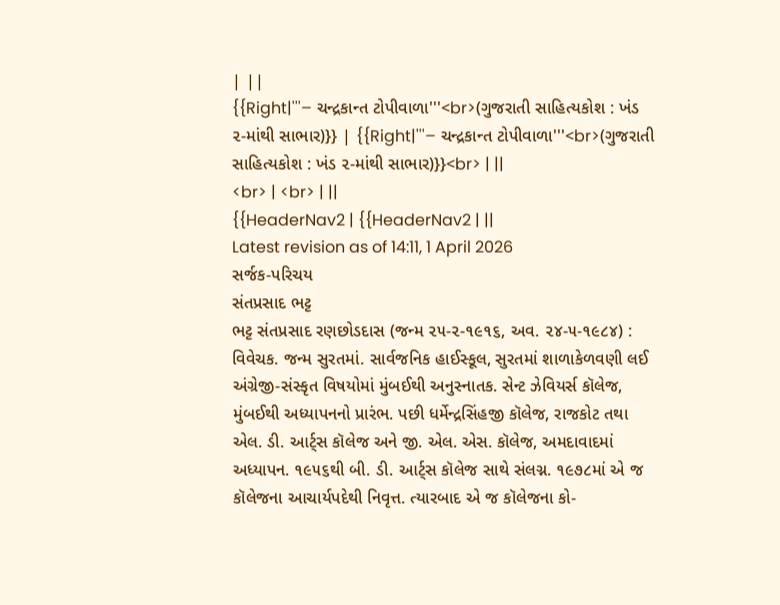| ||
{{Right|'''– ચન્દ્રકાન્ત ટોપીવાળા'''<br>(ગુજરાતી સાહિત્યકોશ : ખંડ ૨-માંથી સાભાર)}} | {{Right|'''– ચન્દ્રકાન્ત ટોપીવાળા'''<br>(ગુજરાતી સાહિત્યકોશ : ખંડ ૨-માંથી સાભાર)}}<br> | ||
<br> | <br> | ||
{{HeaderNav2 | {{HeaderNav2 | ||
Latest revision as of 14:11, 1 April 2026
સર્જક-પરિચય
સંતપ્રસાદ ભટ્ટ
ભટ્ટ સંતપ્રસાદ રણછોડદાસ (જન્મ ૨૫-૨-૧૯૧૬, અવ. ૨૪-૫-૧૯૮૪) : વિવેચક. જન્મ સુરતમાં. સાર્વજનિક હાઈસ્કૂલ, સુરતમાં શાળાકેળવણી લઈ અંગ્રેજી-સંસ્કૃત વિષયોમાં મુંબઈથી અનુસ્નાતક. સેન્ટ ઝેવિયર્સ કૉલેજ, મુંબઈથી અધ્યાપનનો પ્રારંભ. પછી ધર્મેન્દ્રસિંહજી કૉલેજ, રાજકોટ તથા એલ. ડી. આર્ટ્સ કૉલેજ અને જી. એલ. એસ. કૉલેજ, અમદાવાદમાં અધ્યાપન. ૧૯૫૬થી બી. ડી. આર્ટ્સ કૉલેજ સાથે સંલગ્ન. ૧૯૭૮માં એ જ કૉલેજના આચાર્યપદેથી નિવૃત્ત. ત્યારબાદ એ જ કૉલેજના કો-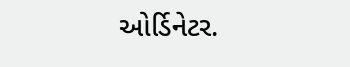ઓર્ડિનેટર.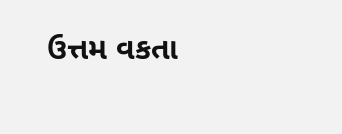ઉત્તમ વકતા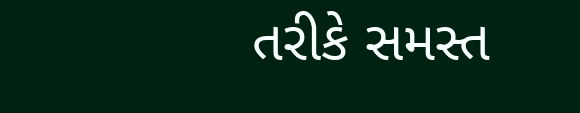તરીકે સમસ્ત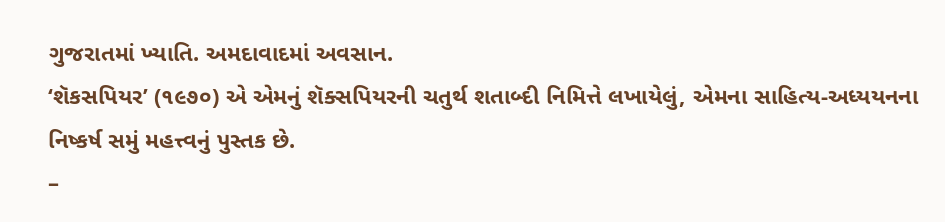ગુજરાતમાં ખ્યાતિ. અમદાવાદમાં અવસાન.
‘શૅકસપિયર’ (૧૯૭૦) એ એમનું શૅક્સપિયરની ચતુર્થ શતાબ્દી નિમિત્તે લખાયેલું, એમના સાહિત્ય-અધ્યયનના નિષ્કર્ષ સમું મહત્ત્વનું પુસ્તક છે.
–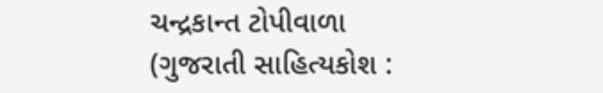ચન્દ્રકાન્ત ટોપીવાળા
(ગુજરાતી સાહિત્યકોશ :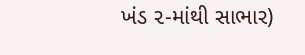ખંડ ૨-માંથી સાભાર)